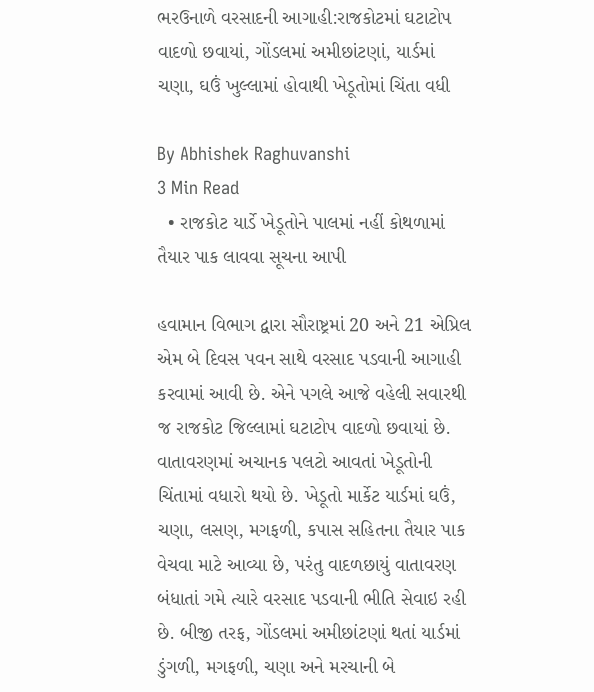ભરઉનાળે વરસાદની આગાહી:રાજકોટમાં ઘટાટોપ વાદળો છવાયાં, ગોંડલમાં અમીછાંટણાં, યાર્ડમાં ચણા, ઘઉં ખુલ્લામાં હોવાથી ખેડૂતોમાં ચિંતા વધી

By Abhishek Raghuvanshi
3 Min Read
  • રાજકોટ યાર્ડે ખેડૂતોને પાલમાં નહીં કોથળામાં તૈયાર પાક લાવવા સૂચના આપી

હવામાન વિભાગ દ્વારા સૌરાષ્ટ્રમાં 20 અને 21 એપ્રિલ એમ બે દિવસ પવન સાથે વરસાદ પડવાની આગાહી કરવામાં આવી છે. એને પગલે આજે વહેલી સવારથી જ રાજકોટ જિલ્લામાં ઘટાટોપ વાદળો છવાયાં છે. વાતાવરણમાં અચાનક પલટો આવતાં ખેડૂતોની ચિંતામાં વધારો થયો છે. ખેડૂતો માર્કેટ યાર્ડમાં ઘઉં, ચણા, લસણ, મગફળી, કપાસ સહિતના તૈયાર પાક વેચવા માટે આવ્યા છે, પરંતુ વાદળછાયું વાતાવરણ બંધાતાં ગમે ત્યારે વરસાદ પડવાની ભીતિ સેવાઇ રહી છે. બીજી તરફ, ગોંડલમાં અમીછાંટણાં થતાં યાર્ડમાં ડુંગળી, મગફળી, ચણા અને મરચાની બે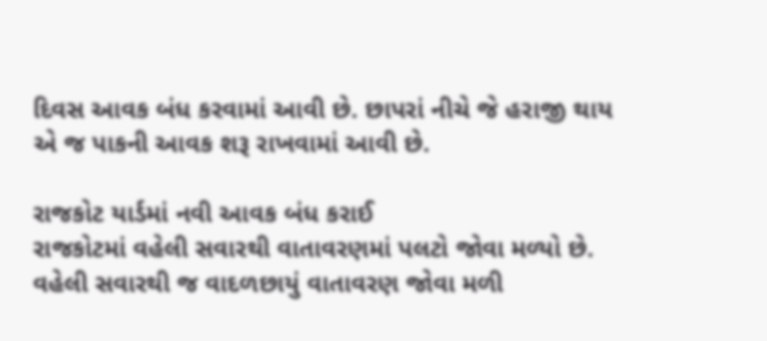દિવસ આવક બંધ કરવામાં આવી છે. છાપરાં નીચે જે હરાજી થાય એ જ પાકની આવક શરૂ રાખવામાં આવી છે.

રાજકોટ યાર્ડમાં નવી આવક બંધ કરાઈ
રાજકોટમાં વહેલી સવારથી વાતાવરણમાં પલટો જોવા મળ્યો છે. વહેલી સવારથી જ વાદળછાયું વાતાવરણ જોવા મળી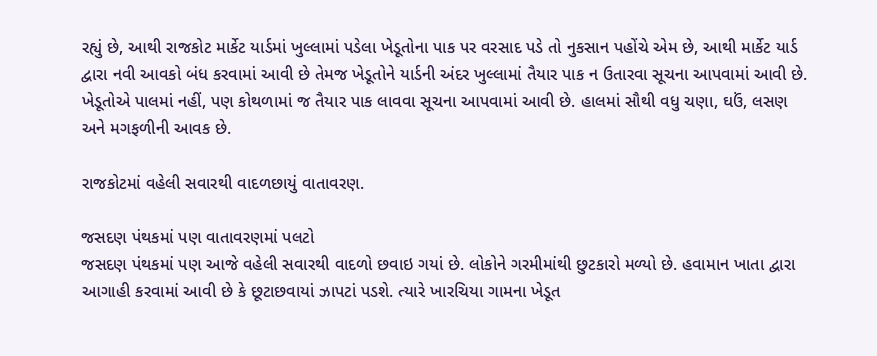રહ્યું છે, આથી રાજકોટ માર્કેટ યાર્ડમાં ખુલ્લામાં પડેલા ખેડૂતોના પાક પર વરસાદ પડે તો નુકસાન પહોંચે એમ છે, આથી માર્કેટ યાર્ડ દ્વારા નવી આવકો બંધ કરવામાં આવી છે તેમજ ખેડૂતોને યાર્ડની અંદર ખુલ્લામાં તૈયાર પાક ન ઉતારવા સૂચના આપવામાં આવી છે. ખેડૂતોએ પાલમાં નહીં, પણ કોથળામાં જ તૈયાર પાક લાવવા સૂચના આપવામાં આવી છે. હાલમાં સૌથી વધુ ચણા, ઘઉં, લસણ અને મગફળીની આવક છે.

રાજકોટમાં વહેલી સવારથી વાદળછાયું વાતાવરણ.

જસદણ પંથકમાં પણ વાતાવરણમાં પલટો
જસદણ પંથકમાં પણ આજે વહેલી સવારથી વાદળો છવાઇ ગયાં છે. લોકોને ગરમીમાંથી છુટકારો મળ્યો છે. હવામાન ખાતા દ્વારા આગાહી કરવામાં આવી છે કે છૂટાછવાયાં ઝાપટાં પડશે. ત્યારે ખારચિયા ગામના ખેડૂત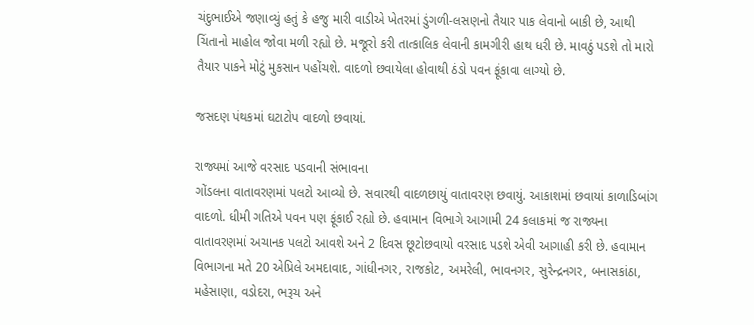ચંદુભાઈએ જણાવ્યું હતું કે હજુ મારી વાડીએ ખેતરમાં ડુંગળી-લસણનો તૈયાર પાક લેવાનો બાકી છે, આથી ચિંતાનો માહોલ જોવા મળી રહ્યો છે. મજૂરો કરી તાત્કાલિક લેવાની કામગીરી હાથ ધરી છે. માવઠું પડશે તો મારો તૈયાર પાકને મોટું મુકસાન પહોંચશે. વાદળો છવાયેલા હોવાથી ઠંડો પવન ફૂંકાવા લાગ્યો છે.

જસદણ પંથકમાં ઘટાટોપ વાદળો છવાયાં.

રાજ્યમાં આજે વરસાદ પડવાની સંભાવના
ગોંડલના વાતાવરણમાં પલટો આવ્યો છે. સવારથી વાદળછાયું વાતાવરણ છવાયું. આકાશમાં છવાયાં કાળાડિબાંગ વાદળો. ધીમી ગતિએ પવન પણ ફૂંકાઈ રહ્યો છે. હવામાન વિભાગે આગામી 24 કલાકમાં જ રાજ્યના વાતાવરણમાં અચાનક પલટો આવશે અને 2 દિવસ છૂટોછવાયો વરસાદ પડશે એવી આગાહી કરી છે. હવામાન વિભાગના મતે 20 એપ્રિલે અમદાવાદ, ગાંધીનગર, રાજકોટ, અમરેલી, ભાવનગર, સુરેન્દ્રનગર, બનાસકાંઠા, મહેસાણા, વડોદરા, ભરૂચ અને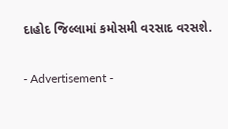દાહોદ જિલ્લામાં કમોસમી વરસાદ વરસશે.

- Advertisement -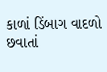કાળાં ડિંબાગ વાદળો છવાતાં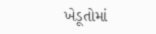ખેડૂતોમાં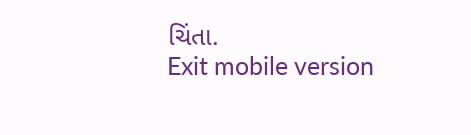ચિંતા.
Exit mobile version